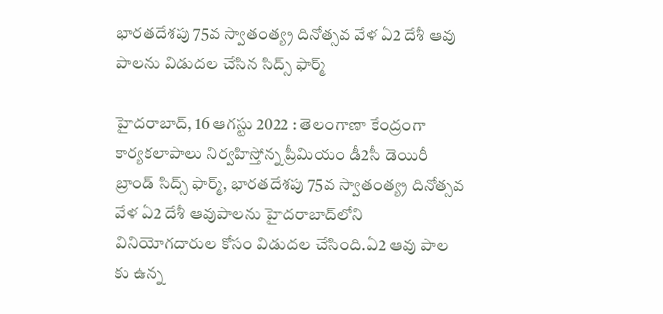భారతదేశపు 75వ స్వాతంత్య్ర దినోత్సవ వేళ ఏ2 దేశీ ఆవు పాలను విడుదల చేసిన సిద్స్‌ ఫార్మ్‌

హైదరాబాద్‌, 16 ఆగస్టు 2022 : తెలంగాణా కేంద్రంగా కార్యకలాపాలు నిర్వహిస్తోన్న ప్రీమియం డీ2సీ డెయిరీ బ్రాండ్‌ సిద్స్‌ ఫార్మ్‌, భారతదేశపు 75వ స్వాతంత్య్ర దినోత్సవ వేళ ఏ2 దేశీ ఆవుపాలను హైదరాబాద్‌లోని వినియోగదారుల కోసం విడుదల చేసింది.ఏ2 ఆవు పాల కు ఉన్న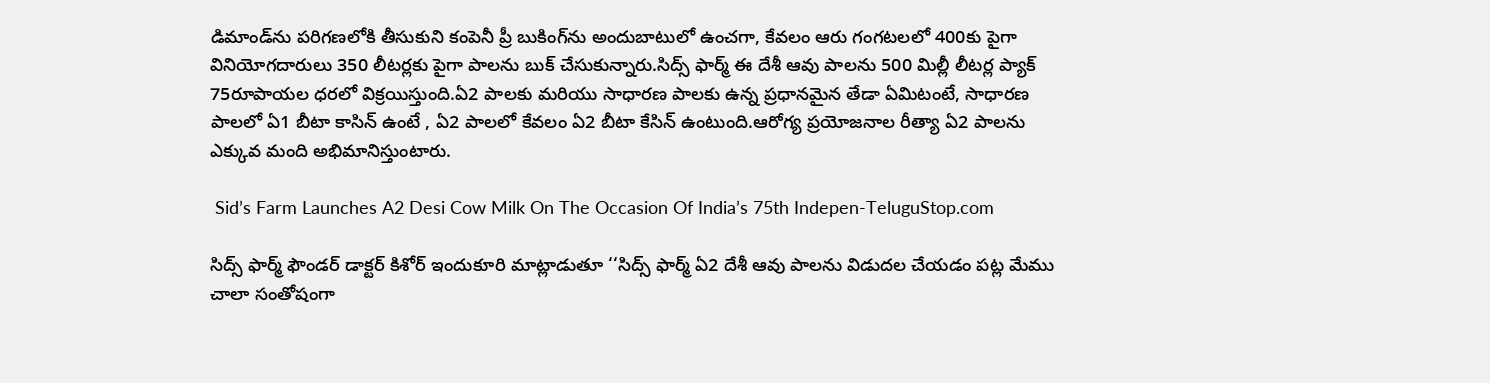డిమాండ్‌ను పరిగణలోకి తీసుకుని కంపెనీ ప్రీ బుకింగ్‌ను అందుబాటులో ఉంచగా, కేవలం ఆరు గంగటలలో 400కు పైగా వినియోగదారులు 350 లీటర్లకు పైగా పాలను బుక్‌ చేసుకున్నారు.సిద్స్‌ ఫార్మ్‌ ఈ దేశీ ఆవు పాలను 500 మిల్లీ లీటర్ల ప్యాక్‌ 75రూపాయల ధరలో విక్రయిస్తుంది.ఏ2 పాలకు మరియు సాధారణ పాలకు ఉన్న ప్రధానమైన తేడా ఏమిటంటే, సాధారణ పాలలో ఏ1 బీటా కాసిన్‌ ఉంటే , ఏ2 పాలలో కేవలం ఏ2 బీటా కేసిన్‌ ఉంటుంది.ఆరోగ్య ప్రయోజనాల రీత్యా ఏ2 పాలను ఎక్కువ మంది అభిమానిస్తుంటారు.

 Sid’s Farm Launches A2 Desi Cow Milk On The Occasion Of India’s 75th Indepen-TeluguStop.com

సిద్స్‌ ఫార్మ్‌ ఫౌండర్‌ డాక్టర్‌ కిశోర్‌ ఇందుకూరి మాట్లాడుతూ ‘‘సిద్స్‌ ఫార్మ్‌ ఏ2 దేశీ ఆవు పాలను విడుదల చేయడం పట్ల మేము చాలా సంతోషంగా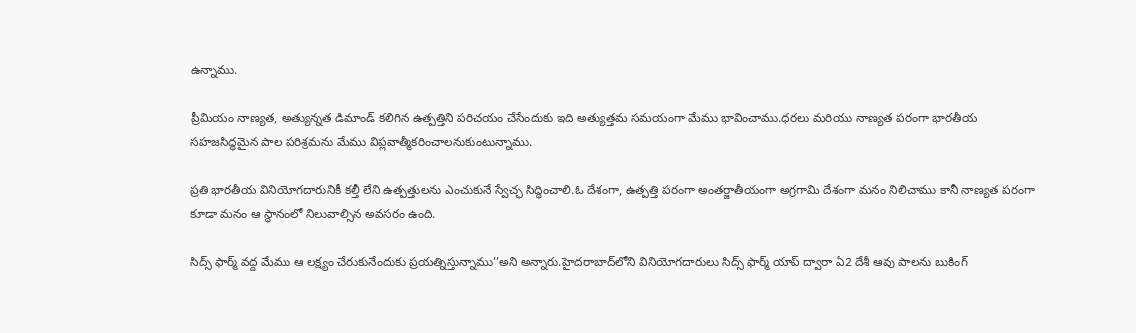ఉన్నాము.

ప్రీమియం నాణ్యత, అత్యున్నత డిమాండ్‌ కలిగిన ఉత్పత్తిని పరిచయం చేసేందుకు ఇది అత్యుత్తమ సమయంగా మేము భావించాము.ధరలు మరియు నాణ్యత పరంగా భారతీయ సహజసిద్ధమైన పాల పరిశ్రమను మేము విప్లవాత్మీకరించాలనుకుంటున్నాము.

ప్రతి భారతీయ వినియోగదారునికీ కల్తీ లేని ఉత్పత్తులను ఎంచుకునే స్వేచ్ఛ సిద్ధించాలి.ఓ దేశంగా, ఉత్పత్తి పరంగా అంతర్జాతీయంగా అగ్రగామి దేశంగా మనం నిలిచాము కానీ నాణ్యత పరంగా కూడా మనం ఆ స్థానంలో నిలువాల్సిన అవసరం ఉంది.

సిద్స్‌ ఫార్మ్‌ వద్ద మేము ఆ లక్ష్యం చేరుకునేందుకు ప్రయత్నిస్తున్నాము’’అని అన్నారు.హైదరాబాద్‌లోని వినియోగదారులు సిద్స్‌ ఫార్మ్‌ యాప్‌ ద్వారా ఏ2 దేశీ ఆవు పాలను బుకింగ్‌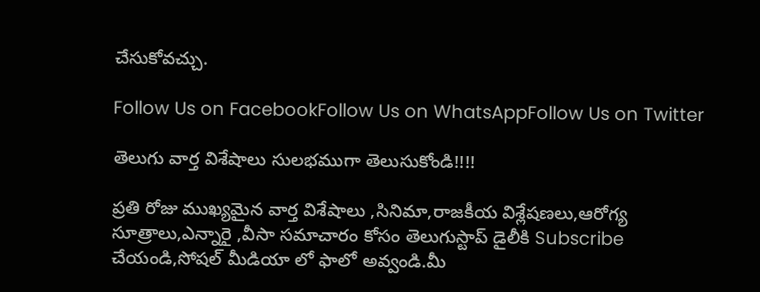చేసుకోవచ్చు.

Follow Us on FacebookFollow Us on WhatsAppFollow Us on Twitter

తెలుగు వార్త విశేషాలు సులభముగా తెలుసుకోండి!!!!

ప్రతి రోజు ముఖ్యమైన వార్త విశేషాలు ,సినిమా,రాజకీయ విశ్లేషణలు,ఆరోగ్య సూత్రాలు,ఎన్నారై ,వీసా సమాచారం కోసం తెలుగుస్టాప్ డైలీకి Subscribe చేయండి,సోషల్ మీడియా లో ఫాలో అవ్వండి.మీ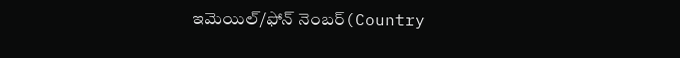ఇమెయిల్/ఫోన్ నెంబర్(Country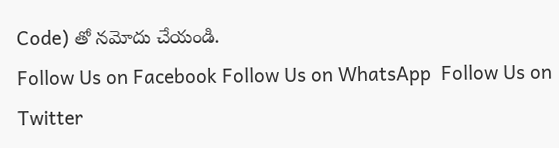Code) తో నమోదు చేయండి.
Follow Us on Facebook Follow Us on WhatsApp  Follow Us on Twitter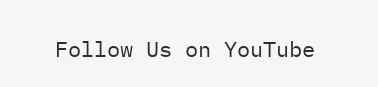Follow Us on YouTube